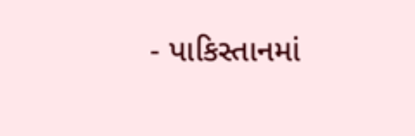- પાકિસ્તાનમાં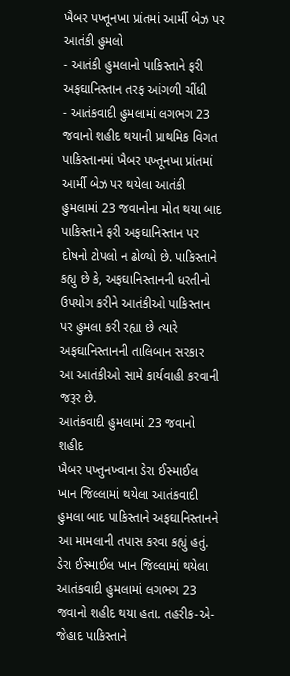ખૈબર પખ્તૂનખા પ્રાંતમાં આર્મી બેઝ પર આતંકી હુમલો
- આતંકી હુમલાનો પાકિસ્તાને ફરી અફઘાનિસ્તાન તરફ આંગળી ચીંધી
- આતંકવાદી હુમલામાં લગભગ 23 જવાનો શહીદ થયાની પ્રાથમિક વિગત
પાકિસ્તાનમાં ખૈબર પખ્તૂનખા પ્રાંતમાં આર્મી બેઝ પર થયેલા આતંકી હુમલામાં 23 જવાનોના મોત થયા બાદ પાકિસ્તાને ફરી અફઘાનિસ્તાન પર દોષનો ટોપલો ન ઢોળ્યો છે. પાકિસ્તાને કહ્યુ છે કે, અફઘાનિસ્તાનની ધરતીનો ઉપયોગ કરીને આતંકીઓ પાકિસ્તાન પર હુમલા કરી રહ્યા છે ત્યારે અફઘાનિસ્તાનની તાલિબાન સરકાર આ આતંકીઓ સામે કાર્યવાહી કરવાની જરૂર છે.
આતંકવાદી હુમલામાં 23 જવાનો શહીદ
ખૈબર પખ્તુનખ્વાના ડેરા ઈસ્માઈલ ખાન જિલ્લામાં થયેલા આતંકવાદી હુમલા બાદ પાકિસ્તાને અફઘાનિસ્તાનને આ મામલાની તપાસ કરવા કહ્યું હતું. ડેરા ઈસ્માઈલ ખાન જિલ્લામાં થયેલા આતંકવાદી હુમલામાં લગભગ 23 જવાનો શહીદ થયા હતા. તહરીક-એ-જેહાદ પાકિસ્તાને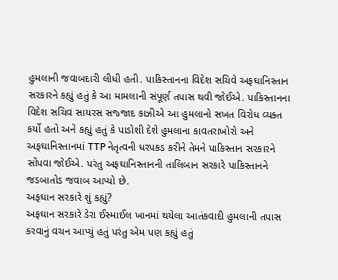હુમલાની જવાબદારી લીધી હતી. પાકિસ્તાનના વિદેશ સચિવે અફઘાનિસ્તાન સરકારને કહ્યું હતું કે આ મામલાની સંપૂર્ણ તપાસ થવી જોઈએ. પાકિસ્તાનના વિદેશ સચિવ સાયરસ સજ્જાદ કાઝીએ આ હુમલાનો સખત વિરોધ વ્યક્ત કર્યો હતો અને કહ્યું હતું કે પાડોશી દેશે હુમલાના કાવતરાખોરો અને અફઘાનિસ્તાનમાં TTP નેતૃત્વની ધરપકડ કરીને તેમને પાકિસ્તાન સરકારને સોંપવા જોઈએ. પરંતુ અફઘાનિસ્તાનની તાલિબાન સરકારે પાકિસ્તાનને જડબાતોડ જવાબ આપ્યો છે.
અફઘાન સરકારે શું કહ્યું?
અફઘાન સરકારે ડેરા ઈસ્માઈલ ખાનમાં થયેલા આતંકવાદી હુમલાની તપાસ કરવાનું વચન આપ્યું હતું પરંતુ એમ પણ કહ્યું હતું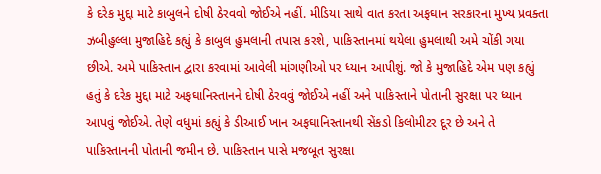કે દરેક મુદ્દા માટે કાબુલને દોષી ઠેરવવો જોઈએ નહીં. મીડિયા સાથે વાત કરતા અફઘાન સરકારના મુખ્ય પ્રવક્તા ઝબીહુલ્લા મુજાહિદે કહ્યું કે કાબુલ હુમલાની તપાસ કરશે, પાકિસ્તાનમાં થયેલા હુમલાથી અમે ચોંકી ગયા છીએ. અમે પાકિસ્તાન દ્વારા કરવામાં આવેલી માંગણીઓ પર ધ્યાન આપીશું. જો કે મુજાહિદે એમ પણ કહ્યું હતું કે દરેક મુદ્દા માટે અફઘાનિસ્તાનને દોષી ઠેરવવું જોઈએ નહીં અને પાકિસ્તાને પોતાની સુરક્ષા પર ધ્યાન આપવું જોઈએ. તેણે વધુમાં કહ્યું કે ડીઆઈ ખાન અફઘાનિસ્તાનથી સેંકડો કિલોમીટર દૂર છે અને તે પાકિસ્તાનની પોતાની જમીન છે. પાકિસ્તાન પાસે મજબૂત સુરક્ષા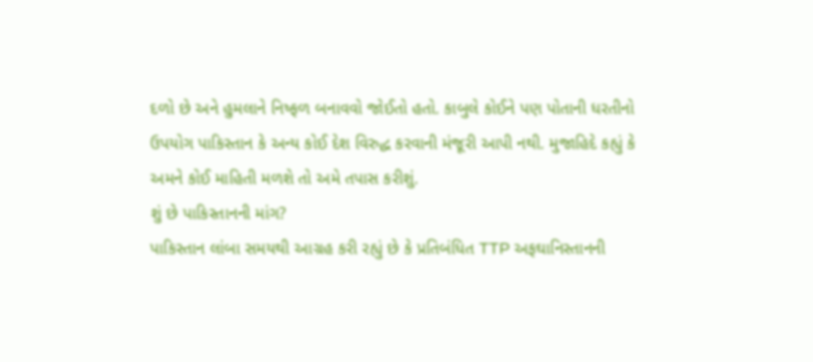દળો છે અને હુમલાને નિષ્ફળ બનાવવો જોઈતો હતો. કાબુલે કોઈને પણ પોતાની ધરતીનો ઉપયોગ પાકિસ્તાન કે અન્ય કોઈ દેશ વિરુદ્ધ કરવાની મંજૂરી આપી નથી. મુજાહિદે કહ્યું કે અમને કોઈ માહિતી મળશે તો અમે તપાસ કરીશું.
શું છે પાકિસ્તાનની માંગ?
પાકિસ્તાન લાંબા સમયથી આગ્રહ કરી રહ્યું છે કે પ્રતિબંધિત TTP અફઘાનિસ્તાનની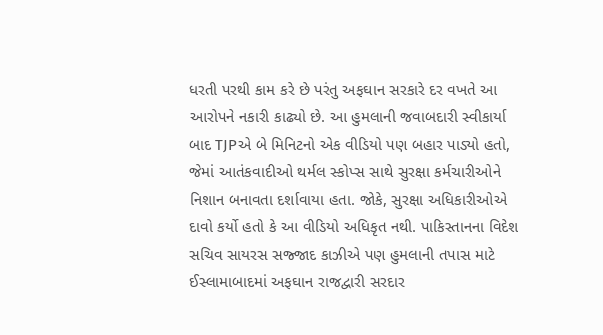ધરતી પરથી કામ કરે છે પરંતુ અફઘાન સરકારે દર વખતે આ આરોપને નકારી કાઢ્યો છે. આ હુમલાની જવાબદારી સ્વીકાર્યા બાદ TJPએ બે મિનિટનો એક વીડિયો પણ બહાર પાડ્યો હતો, જેમાં આતંકવાદીઓ થર્મલ સ્કોપ્સ સાથે સુરક્ષા કર્મચારીઓને નિશાન બનાવતા દર્શાવાયા હતા. જોકે, સુરક્ષા અધિકારીઓએ દાવો કર્યો હતો કે આ વીડિયો અધિકૃત નથી. પાકિસ્તાનના વિદેશ સચિવ સાયરસ સજ્જાદ કાઝીએ પણ હુમલાની તપાસ માટે ઈસ્લામાબાદમાં અફઘાન રાજદ્વારી સરદાર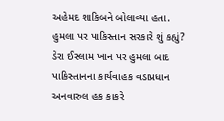અહેમદ શાકિબને બોલાવ્યા હતા.
હુમલા પર પાકિસ્તાન સરકારે શું કહ્યું?
ડેરા ઈસ્લામ ખાન પર હુમલા બાદ પાકિસ્તાનના કાર્યવાહક વડાપ્રધાન અનવારુલ હક કાકરે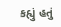કહ્યું હતું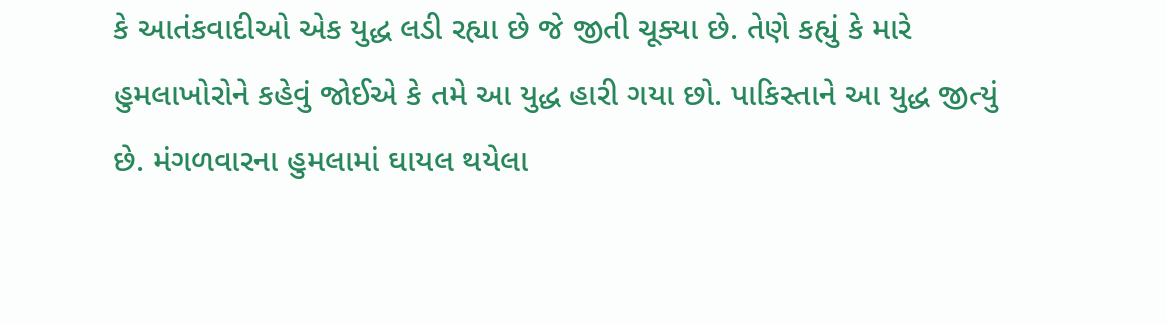કે આતંકવાદીઓ એક યુદ્ધ લડી રહ્યા છે જે જીતી ચૂક્યા છે. તેણે કહ્યું કે મારે હુમલાખોરોને કહેવું જોઈએ કે તમે આ યુદ્ધ હારી ગયા છો. પાકિસ્તાને આ યુદ્ધ જીત્યું છે. મંગળવારના હુમલામાં ઘાયલ થયેલા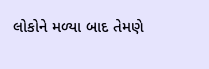લોકોને મળ્યા બાદ તેમણે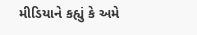મીડિયાને કહ્યું કે અમે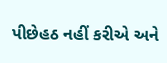પીછેહઠ નહીં કરીએ અને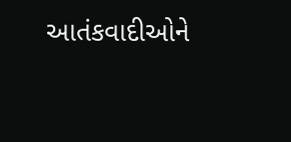આતંકવાદીઓને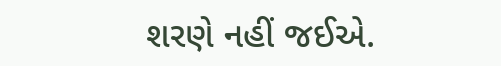શરણે નહીં જઈએ.